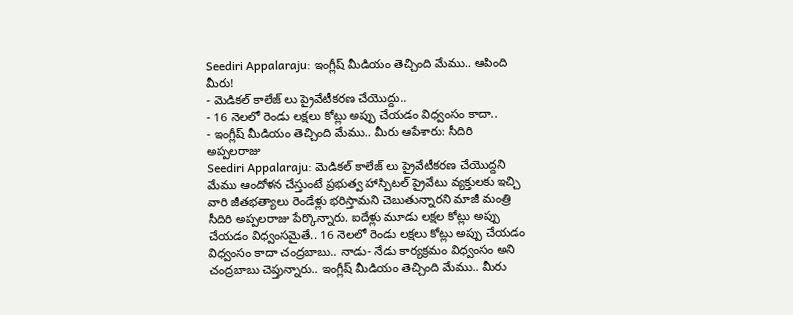Seediri Appalaraju: ఇంగ్లీష్ మీడియం తెచ్చింది మేము.. ఆపింది మీరు!
- మెడికల్ కాలేజ్ లు ప్రైవేటీకరణ చేయొద్దు..
- 16 నెలలో రెండు లక్షలు కోట్లు అప్పు చేయడం విధ్వంసం కాదా..
- ఇంగ్లీష్ మీడియం తెచ్చింది మేము.. మీరు ఆపేశారు: సీదిరి అప్పలరాజు
Seediri Appalaraju: మెడికల్ కాలేజ్ లు ప్రైవేటీకరణ చేయొద్దని మేము ఆందోళన చేస్తుంటే ప్రభుత్వ హాస్పిటల్ ప్రైవేటు వ్యక్తులకు ఇచ్చి వారి జీతభత్యాలు రెండేళ్లు భరిస్తామని చెబుతున్నారని మాజీ మంత్రి సీదిరి అప్పలరాజు పేర్కొన్నారు. ఐదేళ్లు మూడు లక్షల కోట్లు అప్పు చేయడం విధ్వంసమైతే.. 16 నెలలో రెండు లక్షలు కోట్లు అప్పు చేయడం విధ్వంసం కాదా చంద్రబాబు.. నాడు- నేడు కార్యక్రమం విధ్వంసం అని చంద్రబాబు చెప్తున్నారు.. ఇంగ్లీష్ మీడియం తెచ్చింది మేము.. మీరు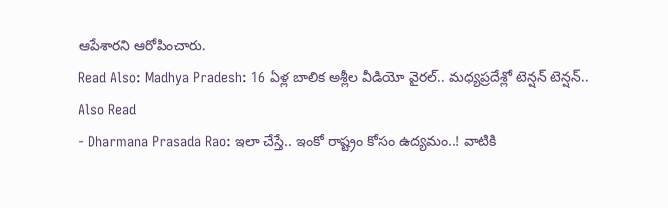ఆపేశారని ఆరోపించారు.
Read Also: Madhya Pradesh: 16 ఏళ్ల బాలిక అశ్లీల వీడియో వైరల్.. మధ్యప్రదేశ్లో టెన్షన్ టెన్షన్..
Also Read
- Dharmana Prasada Rao: ఇలా చేస్తే.. ఇంకో రాష్ట్రం కోసం ఉద్యమం..! వాటికి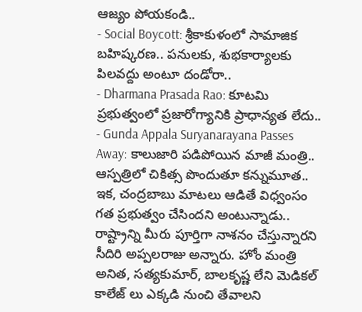ఆజ్యం పోయకండి..
- Social Boycott: శ్రీకాకుళంలో సామాజిక బహిష్కరణ.. పనులకు, శుభకార్యాలకు పిలవద్దు అంటూ దండోరా..
- Dharmana Prasada Rao: కూటమి ప్రభుత్వంలో ప్రజారోగ్యానికి ప్రాధాన్యత లేదు..
- Gunda Appala Suryanarayana Passes Away: కాలుజారి పడిపోయిన మాజీ మంత్రి.. ఆస్పత్రిలో చికిత్స పొందుతూ కన్నుమూత..
ఇక, చంద్రబాబు మాటలు ఆడితే విధ్వంసం గత ప్రభుత్వం చేసిందని అంటున్నాడు.. రాష్ట్రాన్ని మీరు పూర్తిగా నాశనం చేస్తున్నారని సీదిరి అప్పలరాజు అన్నారు. హోం మంత్రి అనిత, సత్యకుమార్, బాలకృష్ణ లేని మెడికల్ కాలేజ్ లు ఎక్కడి నుంచి తేవాలని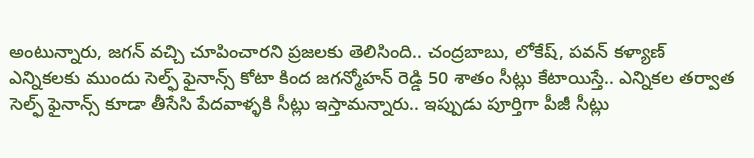అంటున్నారు, జగన్ వచ్చి చూపించారని ప్రజలకు తెలిసింది.. చంద్రబాబు, లోకేష్, పవన్ కళ్యాణ్ ఎన్నికలకు ముందు సెల్ఫ్ ఫైనాన్స్ కోటా కింద జగన్మోహన్ రెడ్డి 50 శాతం సీట్లు కేటాయిస్తే.. ఎన్నికల తర్వాత సెల్ఫ్ ఫైనాన్స్ కూడా తీసేసి పేదవాళ్ళకి సీట్లు ఇస్తామన్నారు.. ఇప్పుడు పూర్తిగా పీజీ సీట్లు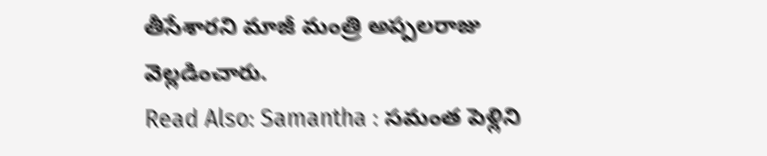తీసేశారని మాజీ మంత్రి అప్పలరాజు వెల్లడించారు.
Read Also: Samantha : సమంత పెళ్లిని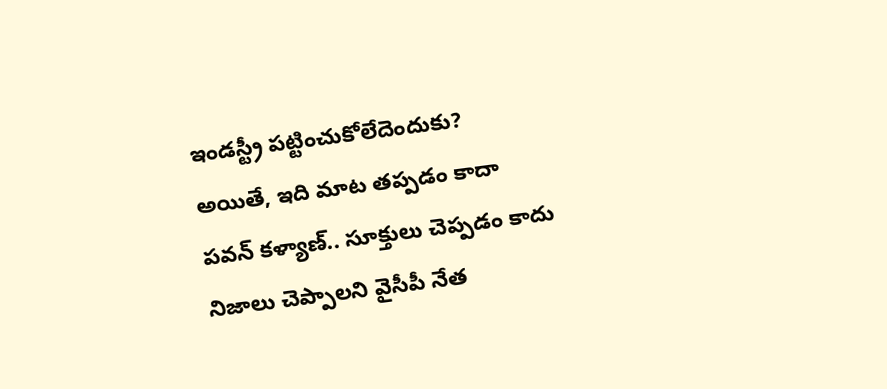ఇండస్ట్రీ పట్టించుకోలేదెందుకు?
అయితే, ఇది మాట తప్పడం కాదా పవన్ కళ్యాణ్.. సూక్తులు చెప్పడం కాదు నిజాలు చెప్పాలని వైసీపీ నేత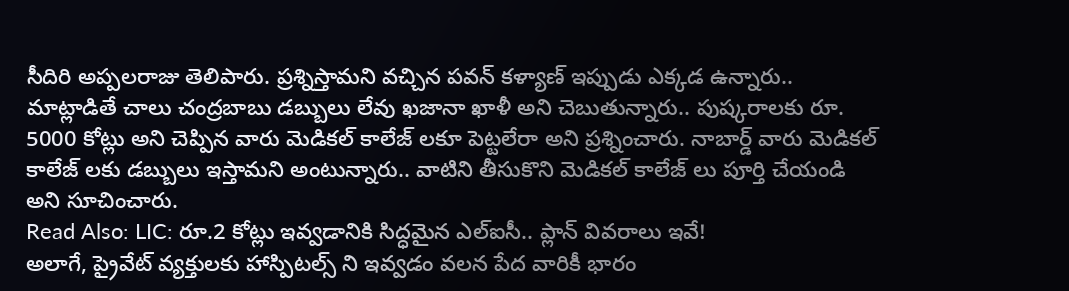సీదిరి అప్పలరాజు తెలిపారు. ప్రశ్నిస్తామని వచ్చిన పవన్ కళ్యాణ్ ఇప్పుడు ఎక్కడ ఉన్నారు.. మాట్లాడితే చాలు చంద్రబాబు డబ్బులు లేవు ఖజానా ఖాళీ అని చెబుతున్నారు.. పుష్కరాలకు రూ. 5000 కోట్లు అని చెప్పిన వారు మెడికల్ కాలేజ్ లకూ పెట్టలేరా అని ప్రశ్నించారు. నాబార్డ్ వారు మెడికల్ కాలేజ్ లకు డబ్బులు ఇస్తామని అంటున్నారు.. వాటిని తీసుకొని మెడికల్ కాలేజ్ లు పూర్తి చేయండి అని సూచించారు.
Read Also: LIC: రూ.2 కోట్లు ఇవ్వడానికి సిద్ధమైన ఎల్ఐసీ.. ప్లాన్ వివరాలు ఇవే!
అలాగే, ప్రైవేట్ వ్యక్తులకు హాస్పిటల్స్ ని ఇవ్వడం వలన పేద వారికీ భారం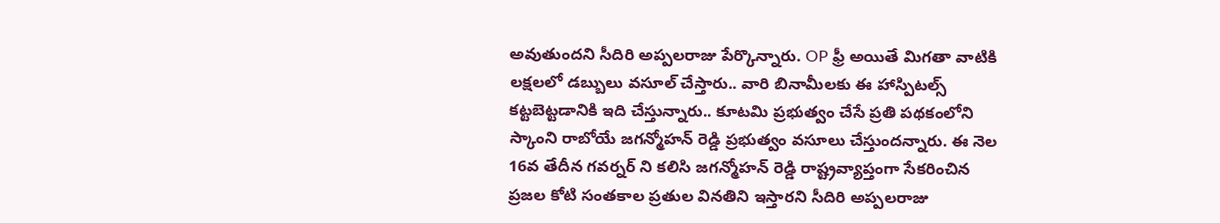అవుతుందని సీదిరి అప్పలరాజు పేర్కొన్నారు. OP ఫ్రీ అయితే మిగతా వాటికి లక్షలలో డబ్బులు వసూల్ చేస్తారు.. వారి బినామీలకు ఈ హాస్పిటల్స్ కట్టబెట్టడానికి ఇది చేస్తున్నారు.. కూటమి ప్రభుత్వం చేసే ప్రతి పథకంలోని స్కాంని రాబోయే జగన్మోహన్ రెడ్డి ప్రభుత్వం వసూలు చేస్తుందన్నారు. ఈ నెల 16వ తేదీన గవర్నర్ ని కలిసి జగన్మోహన్ రెడ్డి రాష్ట్రవ్యాప్తంగా సేకరించిన ప్రజల కోటి సంతకాల ప్రతుల వినతిని ఇస్తారని సీదిరి అప్పలరాజు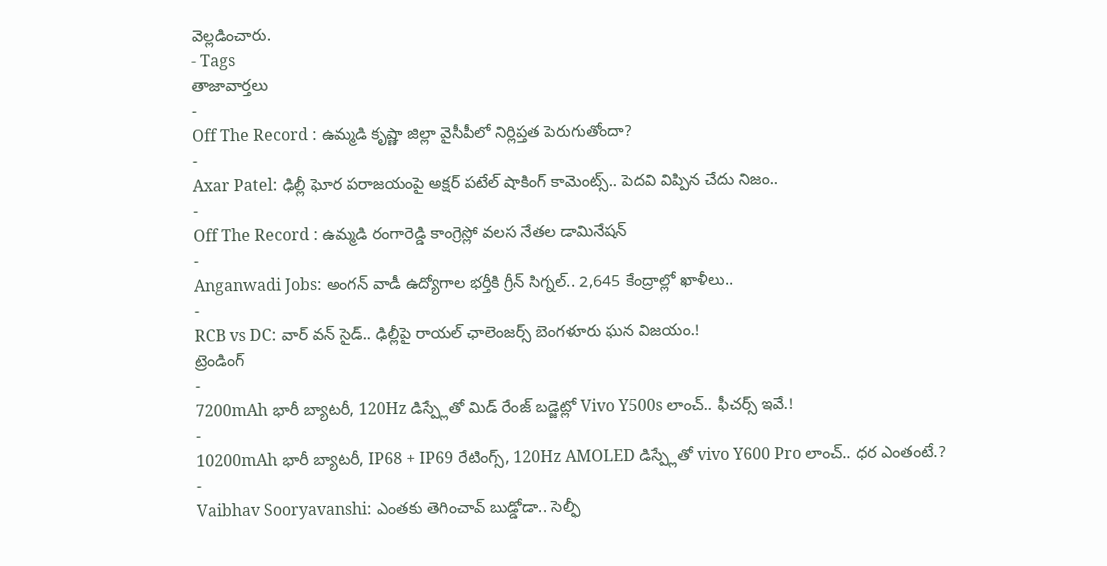వెల్లడించారు.
- Tags
తాజావార్తలు
-
Off The Record : ఉమ్మడి కృష్ణా జిల్లా వైసీపీలో నిర్లిప్తత పెరుగుతోందా?
-
Axar Patel: ఢిల్లీ ఘోర పరాజయంపై అక్షర్ పటేల్ షాకింగ్ కామెంట్స్.. పెదవి విప్పిన చేదు నిజం..
-
Off The Record : ఉమ్మడి రంగారెడ్డి కాంగ్రెస్లో వలస నేతల డామినేషన్
-
Anganwadi Jobs: అంగన్ వాడీ ఉద్యోగాల భర్తీకి గ్రీన్ సిగ్నల్.. 2,645 కేంద్రాల్లో ఖాళీలు..
-
RCB vs DC: వార్ వన్ సైడ్.. ఢిల్లీపై రాయల్ ఛాలెంజర్స్ బెంగళూరు ఘన విజయం.!
ట్రెండింగ్
-
7200mAh భారీ బ్యాటరీ, 120Hz డిస్ప్లేతో మిడ్ రేంజ్ బడ్జెట్లో Vivo Y500s లాంచ్.. ఫీచర్స్ ఇవే.!
-
10200mAh భారీ బ్యాటరీ, IP68 + IP69 రేటింగ్స్, 120Hz AMOLED డిస్ప్లేతో vivo Y600 Pro లాంచ్.. ధర ఎంతంటే.?
-
Vaibhav Sooryavanshi: ఎంతకు తెగించావ్ బుడ్డోడా.. సెల్ఫీ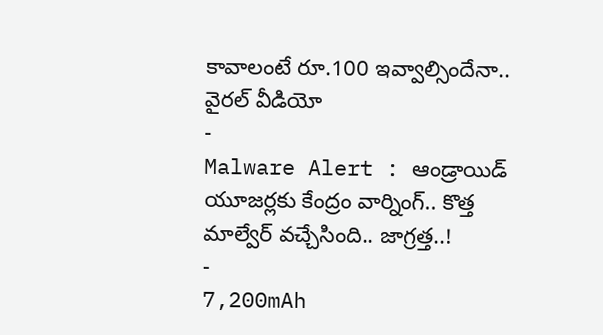కావాలంటే రూ.100 ఇవ్వాల్సిందేనా.. వైరల్ వీడియో
-
Malware Alert : ఆండ్రాయిడ్ యూజర్లకు కేంద్రం వార్నింగ్.. కొత్త మాల్వేర్ వచ్చేసింది.. జాగ్రత్త..!
-
7,200mAh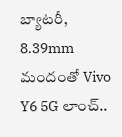బ్యాటరీ, 8.39mm మందంతో Vivo Y6 5G లాంచ్..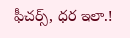ఫీచర్స్, ధర ఇలా.!